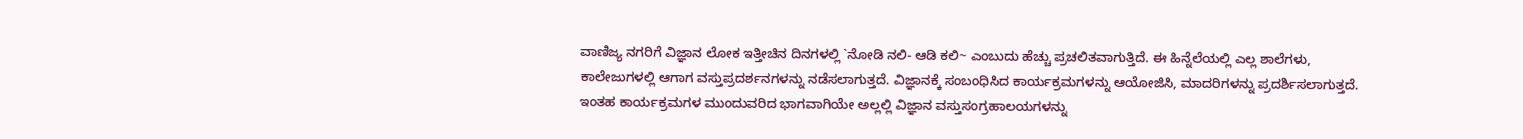ವಾಣಿಜ್ಯ ನಗರಿಗೆ ವಿಜ್ಞಾನ ಲೋಕ ಇತ್ತೀಚಿನ ದಿನಗಳಲ್ಲಿ `ನೋಡಿ ನಲಿ- ಆಡಿ ಕಲಿ~ ಎಂಬುದು ಹೆಚ್ಚು ಪ್ರಚಲಿತವಾಗುತ್ತಿದೆ. ಈ ಹಿನ್ನೆಲೆಯಲ್ಲಿ ಎಲ್ಲ ಶಾಲೆಗಳು, ಕಾಲೇಜುಗಳಲ್ಲಿ ಆಗಾಗ ವಸ್ತುಪ್ರದರ್ಶನಗಳನ್ನು ನಡೆಸಲಾಗುತ್ತದೆ. ವಿಜ್ಞಾನಕ್ಕೆ ಸಂಬಂಧಿಸಿದ ಕಾರ್ಯಕ್ರಮಗಳನ್ನು ಆಯೋಜಿಸಿ, ಮಾದರಿಗಳನ್ನು ಪ್ರದರ್ಶಿಸಲಾಗುತ್ತದೆ. ಇಂತಹ ಕಾರ್ಯಕ್ರಮಗಳ ಮುಂದುವರಿದ ಭಾಗವಾಗಿಯೇ ಅಲ್ಲಲ್ಲಿ ವಿಜ್ಞಾನ ವಸ್ತುಸಂಗ್ರಹಾಲಯಗಳನ್ನು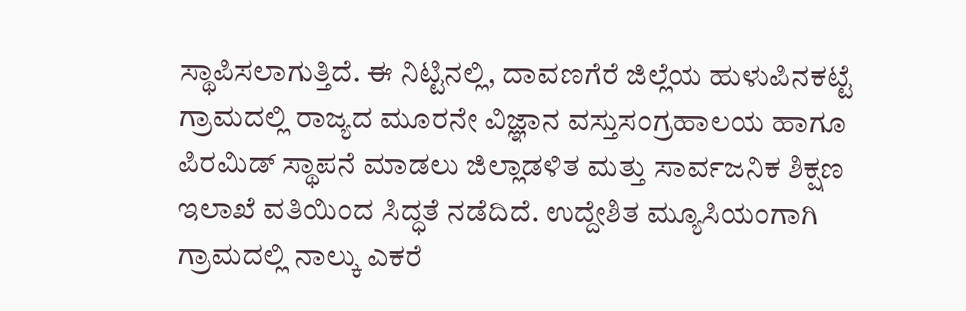ಸ್ಥಾಪಿಸಲಾಗುತ್ತಿದೆ. ಈ ನಿಟ್ಟಿನಲ್ಲಿ, ದಾವಣಗೆರೆ ಜಿಲ್ಲೆಯ ಹುಳುಪಿನಕಟ್ಟೆ ಗ್ರಾಮದಲ್ಲಿ ರಾಜ್ಯದ ಮೂರನೇ ವಿಜ್ಞಾನ ವಸ್ತುಸಂಗ್ರಹಾಲಯ ಹಾಗೂ ಪಿರಮಿಡ್ ಸ್ಥಾಪನೆ ಮಾಡಲು ಜಿಲ್ಲಾಡಳಿತ ಮತ್ತು ಸಾರ್ವಜನಿಕ ಶಿಕ್ಷಣ ಇಲಾಖೆ ವತಿಯಿಂದ ಸಿದ್ಧತೆ ನಡೆದಿದೆ. ಉದ್ದೇಶಿತ ಮ್ಯೂಸಿಯಂಗಾಗಿ ಗ್ರಾಮದಲ್ಲಿ ನಾಲ್ಕು ಎಕರೆ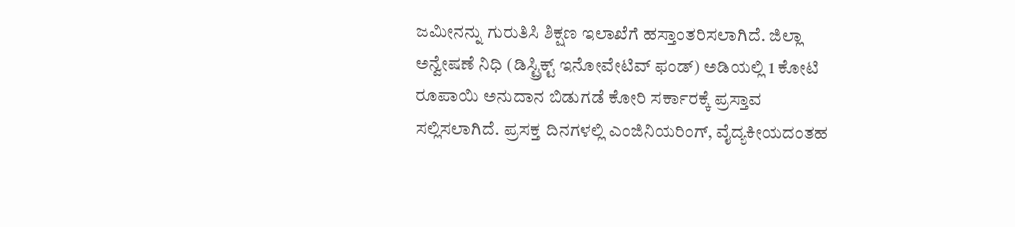ಜಮೀನನ್ನು ಗುರುತಿಸಿ ಶಿಕ್ಷಣ ಇಲಾಖೆಗೆ ಹಸ್ತಾಂತರಿಸಲಾಗಿದೆ. ಜಿಲ್ಲಾ ಅನ್ವೇಷಣೆ ನಿಧಿ (ಡಿಸ್ಟ್ರಿಕ್ಟ್ ಇನೋವೇಟಿವ್ ಫಂಡ್) ಅಡಿಯಲ್ಲಿ 1 ಕೋಟಿ ರೂಪಾಯಿ ಅನುದಾನ ಬಿಡುಗಡೆ ಕೋರಿ ಸರ್ಕಾರಕ್ಕೆ ಪ್ರಸ್ತಾವ ಸಲ್ಲಿಸಲಾಗಿದೆ. ಪ್ರಸಕ್ತ ದಿನಗಳಲ್ಲಿ ಎಂಜಿನಿಯರಿಂಗ್, ವೈದ್ಯಕೀಯದಂತಹ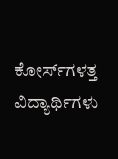ಕೋರ್ಸ್‌ಗಳತ್ತ ವಿದ್ಯಾರ್ಥಿಗಳು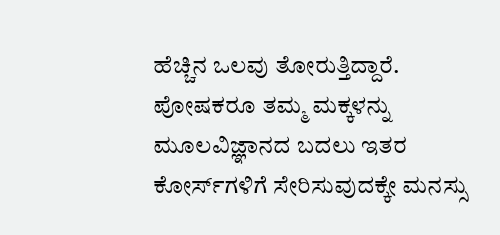ಹೆಚ್ಚಿನ ಒಲವು ತೋರುತ್ತಿದ್ದಾರೆ. ಪೋಷಕರೂ ತಮ್ಮ ಮಕ್ಕಳನ್ನು ಮೂಲವಿಜ್ಞಾನದ ಬದಲು ಇತರ ಕೋರ್ಸ್‌ಗಳಿಗೆ ಸೇರಿಸುವುದಕ್ಕೇ ಮನಸ್ಸು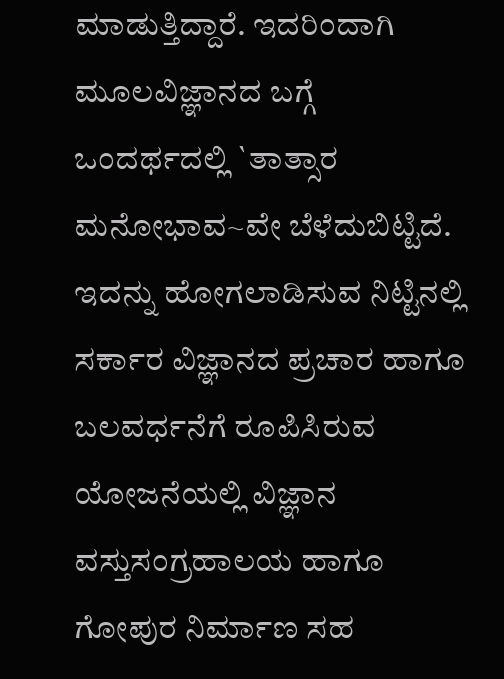ಮಾಡುತ್ತಿದ್ದಾರೆ. ಇದರಿಂದಾಗಿ ಮೂಲವಿಜ್ಞಾನದ ಬಗ್ಗೆ ಒಂದರ್ಥದಲ್ಲಿ `ತಾತ್ಸಾರ ಮನೋಭಾವ~ವೇ ಬೆಳೆದುಬಿಟ್ಟಿದೆ. ಇದನ್ನು ಹೋಗಲಾಡಿಸುವ ನಿಟ್ಟಿನಲ್ಲಿ ಸರ್ಕಾರ ವಿಜ್ಞಾನದ ಪ್ರಚಾರ ಹಾಗೂ ಬಲವರ್ಧನೆಗೆ ರೂಪಿಸಿರುವ ಯೋಜನೆಯಲ್ಲಿ ವಿಜ್ಞಾನ ವಸ್ತುಸಂಗ್ರಹಾಲಯ ಹಾಗೂ ಗೋಪುರ ನಿರ್ಮಾಣ ಸಹ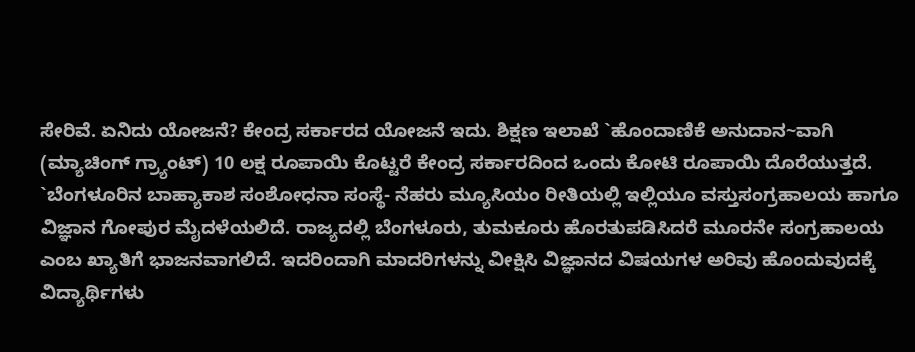ಸೇರಿವೆ. ಏನಿದು ಯೋಜನೆ? ಕೇಂದ್ರ ಸರ್ಕಾರದ ಯೋಜನೆ ಇದು. ಶಿಕ್ಷಣ ಇಲಾಖೆ `ಹೊಂದಾಣಿಕೆ ಅನುದಾನ~ವಾಗಿ (ಮ್ಯಾಚಿಂಗ್ ಗ್ರ್ಯಾಂಟ್) 10 ಲಕ್ಷ ರೂಪಾಯಿ ಕೊಟ್ಟರೆ ಕೇಂದ್ರ ಸರ್ಕಾರದಿಂದ ಒಂದು ಕೋಟಿ ರೂಪಾಯಿ ದೊರೆಯುತ್ತದೆ. `ಬೆಂಗಳೂರಿನ ಬಾಹ್ಯಾಕಾಶ ಸಂಶೋಧನಾ ಸಂಸ್ಥೆ- ನೆಹರು ಮ್ಯೂಸಿಯಂ ರೀತಿಯಲ್ಲಿ ಇಲ್ಲಿಯೂ ವಸ್ತುಸಂಗ್ರಹಾಲಯ ಹಾಗೂ ವಿಜ್ಞಾನ ಗೋಪುರ ಮೈದಳೆಯಲಿದೆ. ರಾಜ್ಯದಲ್ಲಿ ಬೆಂಗಳೂರು, ತುಮಕೂರು ಹೊರತುಪಡಿಸಿದರೆ ಮೂರನೇ ಸಂಗ್ರಹಾಲಯ ಎಂಬ ಖ್ಯಾತಿಗೆ ಭಾಜನವಾಗಲಿದೆ. ಇದರಿಂದಾಗಿ ಮಾದರಿಗಳನ್ನು ವೀಕ್ಷಿಸಿ ವಿಜ್ಞಾನದ ವಿಷಯಗಳ ಅರಿವು ಹೊಂದುವುದಕ್ಕೆ ವಿದ್ಯಾರ್ಥಿಗಳು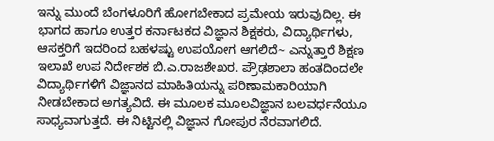ಇನ್ನು ಮುಂದೆ ಬೆಂಗಳೂರಿಗೆ ಹೋಗಬೇಕಾದ ಪ್ರಮೇಯ ಇರುವುದಿಲ್ಲ. ಈ ಭಾಗದ ಹಾಗೂ ಉತ್ತರ ಕರ್ನಾಟಕದ ವಿಜ್ಞಾನ ಶಿಕ್ಷಕರು, ವಿದ್ಯಾರ್ಥಿಗಳು, ಆಸಕ್ತರಿಗೆ ಇದರಿಂದ ಬಹಳಷ್ಟು ಉಪಯೋಗ ಆಗಲಿದೆ~ ಎನ್ನುತ್ತಾರೆ ಶಿಕ್ಷಣ ಇಲಾಖೆ ಉಪ ನಿರ್ದೇಶಕ ಬಿ.ಎ.ರಾಜಶೇಖರ. ಪ್ರೌಢಶಾಲಾ ಹಂತದಿಂದಲೇ ವಿದ್ಯಾರ್ಥಿಗಳಿಗೆ ವಿಜ್ಞಾನದ ಮಾಹಿತಿಯನ್ನು ಪರಿಣಾಮಕಾರಿಯಾಗಿ ನೀಡಬೇಕಾದ ಅಗತ್ಯವಿದೆ. ಈ ಮೂಲಕ ಮೂಲವಿಜ್ಞಾನ ಬಲವರ್ಧನೆಯೂ ಸಾಧ್ಯವಾಗುತ್ತದೆ. ಈ ನಿಟ್ಟಿನಲ್ಲಿ ವಿಜ್ಞಾನ ಗೋಪುರ ನೆರವಾಗಲಿದೆ.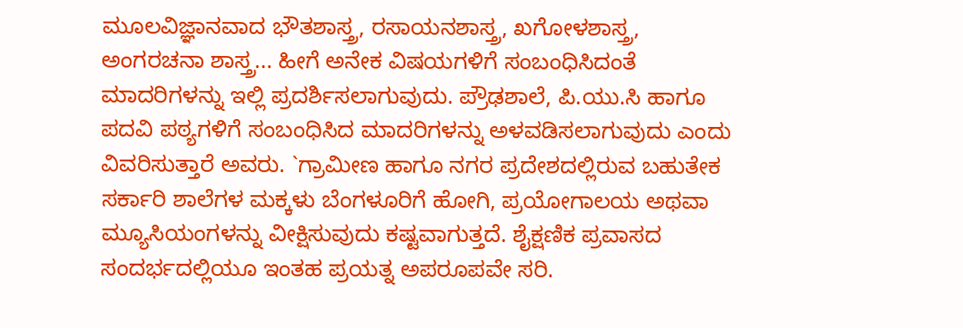ಮೂಲವಿಜ್ಞಾನವಾದ ಭೌತಶಾಸ್ತ್ರ, ರಸಾಯನಶಾಸ್ತ್ರ, ಖಗೋಳಶಾಸ್ತ್ರ, ಅಂಗರಚನಾ ಶಾಸ್ತ್ರ... ಹೀಗೆ ಅನೇಕ ವಿಷಯಗಳಿಗೆ ಸಂಬಂಧಿಸಿದಂತೆ ಮಾದರಿಗಳನ್ನು ಇಲ್ಲಿ ಪ್ರದರ್ಶಿಸಲಾಗುವುದು. ಪ್ರೌಢಶಾಲೆ, ಪಿ.ಯು.ಸಿ ಹಾಗೂ ಪದವಿ ಪಠ್ಯಗಳಿಗೆ ಸಂಬಂಧಿಸಿದ ಮಾದರಿಗಳನ್ನು ಅಳವಡಿಸಲಾಗುವುದು ಎಂದು ವಿವರಿಸುತ್ತಾರೆ ಅವರು. `ಗ್ರಾಮೀಣ ಹಾಗೂ ನಗರ ಪ್ರದೇಶದಲ್ಲಿರುವ ಬಹುತೇಕ ಸರ್ಕಾರಿ ಶಾಲೆಗಳ ಮಕ್ಕಳು ಬೆಂಗಳೂರಿಗೆ ಹೋಗಿ, ಪ್ರಯೋಗಾಲಯ ಅಥವಾ ಮ್ಯೂಸಿಯಂಗಳನ್ನು ವೀಕ್ಷಿಸುವುದು ಕಷ್ಟವಾಗುತ್ತದೆ. ಶೈಕ್ಷಣಿಕ ಪ್ರವಾಸದ ಸಂದರ್ಭದಲ್ಲಿಯೂ ಇಂತಹ ಪ್ರಯತ್ನ ಅಪರೂಪವೇ ಸರಿ.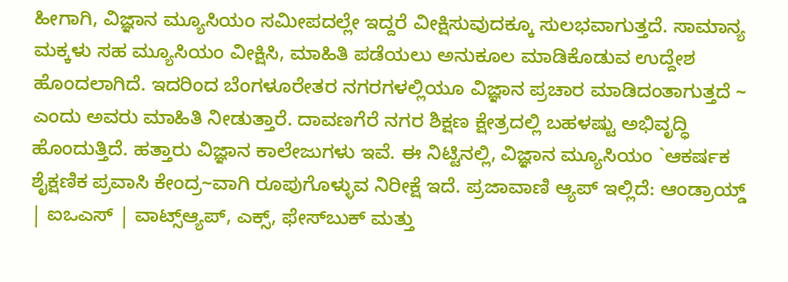ಹೀಗಾಗಿ, ವಿಜ್ಞಾನ ಮ್ಯೂಸಿಯಂ ಸಮೀಪದಲ್ಲೇ ಇದ್ದರೆ ವೀಕ್ಷಿಸುವುದಕ್ಕೂ ಸುಲಭವಾಗುತ್ತದೆ. ಸಾಮಾನ್ಯ ಮಕ್ಕಳು ಸಹ ಮ್ಯೂಸಿಯಂ ವೀಕ್ಷಿಸಿ, ಮಾಹಿತಿ ಪಡೆಯಲು ಅನುಕೂಲ ಮಾಡಿಕೊಡುವ ಉದ್ದೇಶ ಹೊಂದಲಾಗಿದೆ. ಇದರಿಂದ ಬೆಂಗಳೂರೇತರ ನಗರಗಳಲ್ಲಿಯೂ ವಿಜ್ಞಾನ ಪ್ರಚಾರ ಮಾಡಿದಂತಾಗುತ್ತದೆ ~ ಎಂದು ಅವರು ಮಾಹಿತಿ ನೀಡುತ್ತಾರೆ. ದಾವಣಗೆರೆ ನಗರ ಶಿಕ್ಷಣ ಕ್ಷೇತ್ರದಲ್ಲಿ ಬಹಳಷ್ಟು ಅಭಿವೃದ್ಧಿ ಹೊಂದುತ್ತಿದೆ. ಹತ್ತಾರು ವಿಜ್ಞಾನ ಕಾಲೇಜುಗಳು ಇವೆ. ಈ ನಿಟ್ಟಿನಲ್ಲಿ, ವಿಜ್ಞಾನ ಮ್ಯೂಸಿಯಂ `ಆಕರ್ಷಕ ಶೈಕ್ಷಣಿಕ ಪ್ರವಾಸಿ ಕೇಂದ್ರ~ವಾಗಿ ರೂಪುಗೊಳ್ಳುವ ನಿರೀಕ್ಷೆ ಇದೆ. ಪ್ರಜಾವಾಣಿ ಆ್ಯಪ್ ಇಲ್ಲಿದೆ: ಆಂಡ್ರಾಯ್ಡ್ | ಐಒಎಸ್ | ವಾಟ್ಸ್ಆ್ಯಪ್, ಎಕ್ಸ್, ಫೇಸ್‌ಬುಕ್ ಮತ್ತು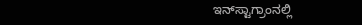ಇನ್‌ಸ್ಟಾಗ್ರಾಂನಲ್ಲಿ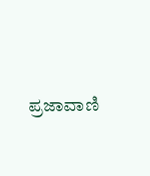ಪ್ರಜಾವಾಣಿ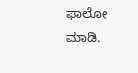ಫಾಲೋ ಮಾಡಿ.